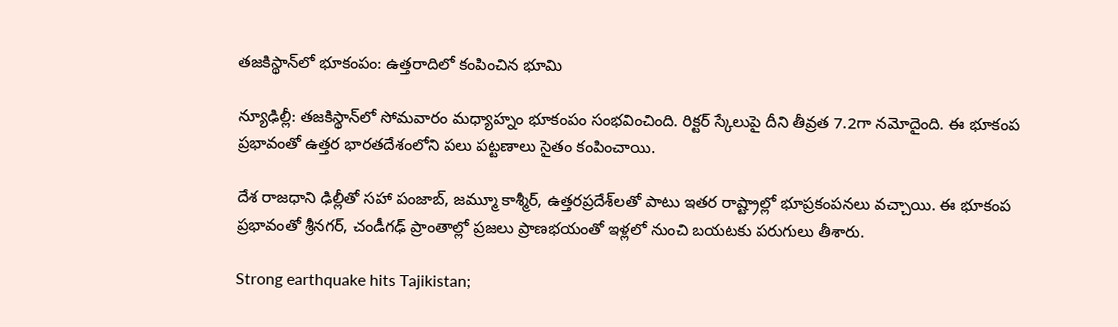తజకిస్థాన్‌లో భూకంపం: ఉత్తరాదిలో కంపించిన భూమి

న్యూఢిల్లీ: తజకిస్థాన్‌లో సోమవారం మధ్యాహ్నం భూకంపం సంభవించింది. రిక్టర్ స్కేలుపై దీని తీవ్రత 7.2గా నమోదైంది. ఈ భూకంప ప్రభావంతో ఉత్తర భారతదేశంలోని పలు పట్టణాలు సైతం కంపించాయి.

దేశ రాజధాని ఢిల్లీతో సహా పంజాబ్, జమ్మూ కాశ్మీర్, ఉత్తరప్రదేశ్‌లతో పాటు ఇతర రాష్ట్రాల్లో భూప్రకంపనలు వచ్చాయి. ఈ భూకంప ప్రభావంతో శ్రీనగర్, చండీగఢ్ ప్రాంతాల్లో ప్రజలు ప్రాణభయంతో ఇళ్లలో నుంచి బయటకు పరుగులు తీశారు.

Strong earthquake hits Tajikistan;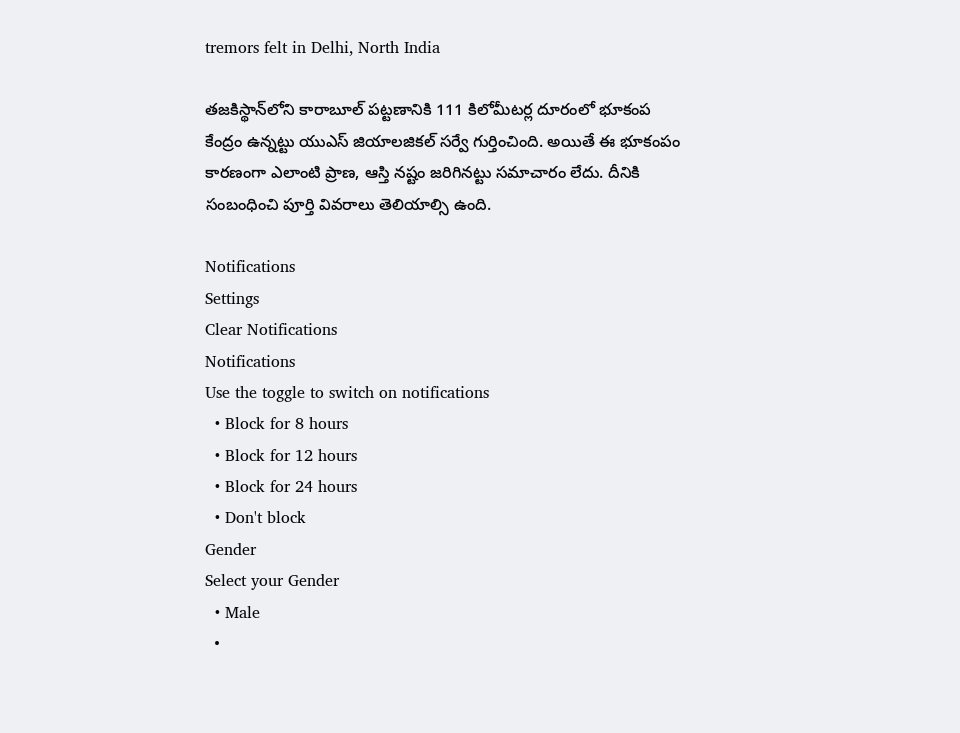tremors felt in Delhi, North India

తజకిస్థాన్‌లోని కారాబూల్ పట్టణానికి 111 కిలోమీటర్ల దూరంలో భూకంప కేంద్రం ఉన్నట్టు యుఎస్ జియాలజికల్ సర్వే గుర్తించింది. అయితే ఈ భూకంపం కారణంగా ఎలాంటి ప్రాణ, ఆస్తి నష్టం జరిగినట్టు సమాచారం లేదు. దీనికి సంబంధించి పూర్తి వివరాలు తెలియాల్సి ఉంది.

Notifications
Settings
Clear Notifications
Notifications
Use the toggle to switch on notifications
  • Block for 8 hours
  • Block for 12 hours
  • Block for 24 hours
  • Don't block
Gender
Select your Gender
  • Male
  •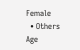Female
  • Others
Age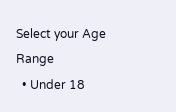Select your Age Range
  • Under 18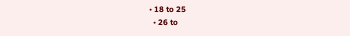• 18 to 25
  • 26 to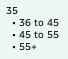35
  • 36 to 45
  • 45 to 55
  • 55+